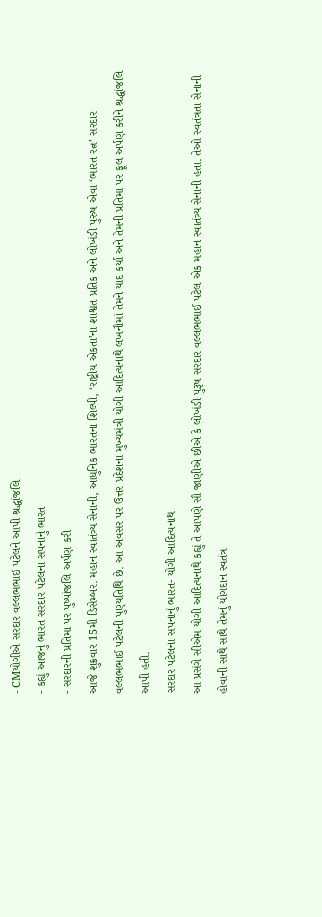- CMયોગીએ સરદાર વલ્લભભાઇ પટેલને આપી શ્રદ્ધાંજલિ
- કહ્યું આજનું ભારત સરદાર પટેલના સપનાનું ભારત
- સરદારની પ્રતિમા પર પુષ્પાંજલિ અર્પણ કરી
આજે શુક્રવાર 15મી ડિસેમ્બર. મહાન સ્વાતંત્ર્ય સેનાની, આધુનિક ભારતના શિલ્પી, ‘રાષ્ટ્રીય એકતા’ના શાશ્વત પ્રતિક અને લોખંડી પુરુષ એવા ‘ભારત રત્ન’ સરદાર વલ્લભભાઈ પટેલની પુણ્યતિથિ છે. આ અવસર પર ઉત્તર પ્રદેશના મુખ્યમંત્રી યોગી આદિત્યનાથે લખનૌમાં તેમને યાદ કર્યા અને તેમની પ્રતિમા પર ફૂલ અર્પણ કરીને શ્રદ્ધાંજલિ આપી હતી.
સરદાર પટેલના સપનાનું ભારત- યોગી આદિત્યનાથ
આ પ્રસંગે સીએમ યોગી આદિત્યનાથે કહ્યું તે આપણે સૌ જાણીએ છીએ કે લોખંડી પુરૂષ સરદાર વલ્લભભાઈ પટેલ એક મહાન સ્વાતંત્ર્ય સેનાની હતા. તેઓ સ્વતંત્રતા સેનાની હોવાની સાથે સાથે તેમનું યોગદાન સ્વતંત્ર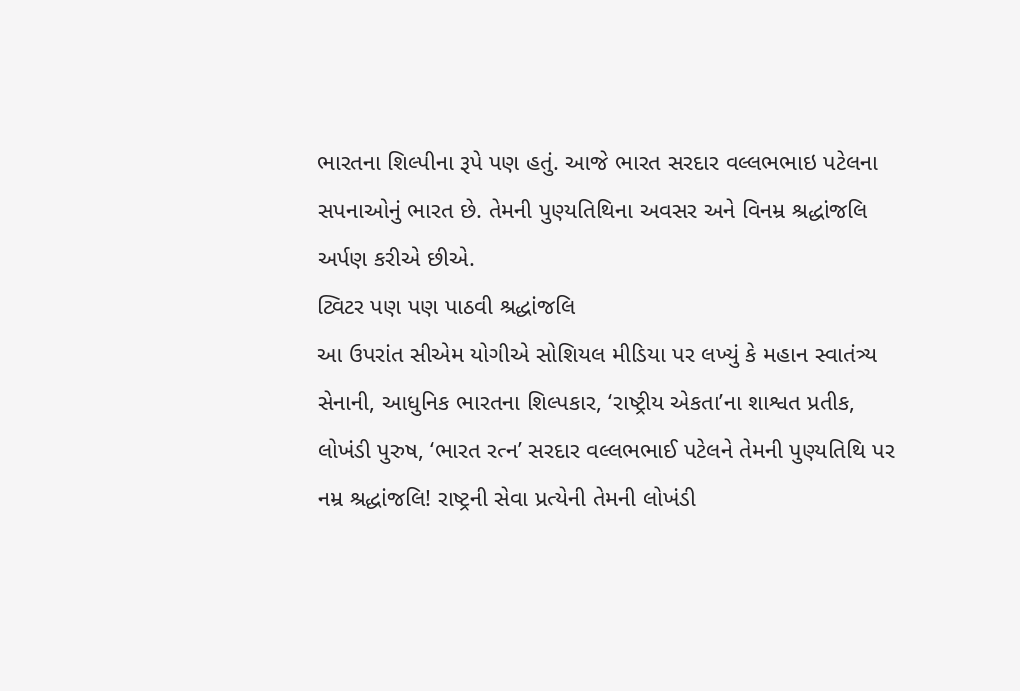ભારતના શિલ્પીના રૂપે પણ હતું. આજે ભારત સરદાર વલ્લભભાઇ પટેલના સપનાઓનું ભારત છે. તેમની પુણ્યતિથિના અવસર અને વિનમ્ર શ્રદ્ધાંજલિ અર્પણ કરીએ છીએ.
ટ્વિટર પણ પણ પાઠવી શ્રદ્ધાંજલિ
આ ઉપરાંત સીએમ યોગીએ સોશિયલ મીડિયા પર લખ્યું કે મહાન સ્વાતંત્ર્ય સેનાની, આધુનિક ભારતના શિલ્પકાર, ‘રાષ્ટ્રીય એકતા’ના શાશ્વત પ્રતીક, લોખંડી પુરુષ, ‘ભારત રત્ન’ સરદાર વલ્લભભાઈ પટેલને તેમની પુણ્યતિથિ પર નમ્ર શ્રદ્ધાંજલિ! રાષ્ટ્રની સેવા પ્રત્યેની તેમની લોખંડી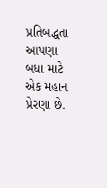પ્રતિબદ્ધતા આપણા બધા માટે એક મહાન પ્રેરણા છે.